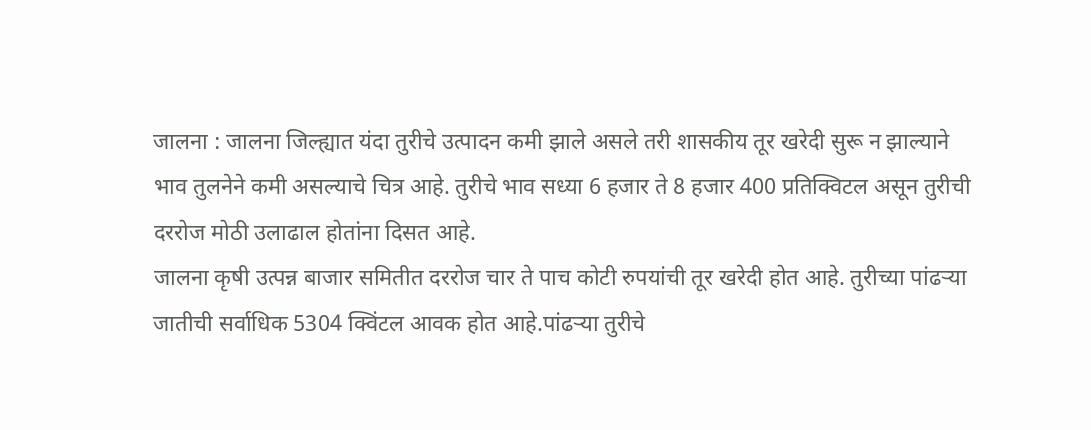जालना : जालना जिल्ह्यात यंदा तुरीचे उत्पादन कमी झाले असले तरी शासकीय तूर खरेदी सुरू न झाल्याने भाव तुलनेने कमी असल्याचे चित्र आहे. तुरीचे भाव सध्या 6 हजार ते 8 हजार 400 प्रतिक्विटल असून तुरीची दररोज मोठी उलाढाल होतांना दिसत आहे.
जालना कृषी उत्पन्न बाजार समितीत दररोज चार ते पाच कोटी रुपयांची तूर खरेदी होत आहे. तुरीच्या पांढऱ्या जातीची सर्वाधिक 5304 क्विंटल आवक होत आहे.पांढऱ्या तुरीचे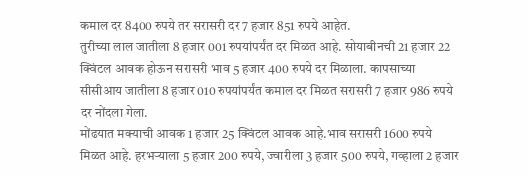कमाल दर 8400 रुपये तर सरासरी दर 7 हजार 851 रुपये आहेत.
तुरीच्या लाल जातीला 8 हजार 001 रुपयांपर्यंत दर मिळत आहे. सोयाबीनची 21 हजार 22 क्विंटल आवक होऊन सरासरी भाव 5 हजार 400 रुपये दर मिळाला. कापसाच्या सीसीआय जातीला 8 हजार 010 रुपयांपर्यंत कमाल दर मिळत सरासरी 7 हजार 986 रुपये दर नोंदला गेला.
मोंढयात मक्याची आवक 1 हजार 25 क्विंटल आवक आहे.भाव सरासरी 1600 रुपये मिळत आहे. हरभऱ्याला 5 हजार 200 रुपये, ज्वारीला 3 हजार 500 रुपये, गव्हाला 2 हजार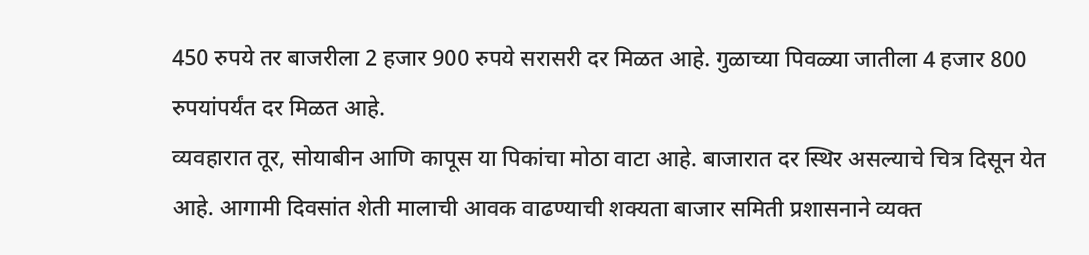450 रुपये तर बाजरीला 2 हजार 900 रुपये सरासरी दर मिळत आहे. गुळाच्या पिवळ्या जातीला 4 हजार 800 रुपयांपर्यंत दर मिळत आहे.
व्यवहारात तूर, सोयाबीन आणि कापूस या पिकांचा मोठा वाटा आहे. बाजारात दर स्थिर असल्याचे चित्र दिसून येत आहे. आगामी दिवसांत शेती मालाची आवक वाढण्याची शक्यता बाजार समिती प्रशासनाने व्यक्त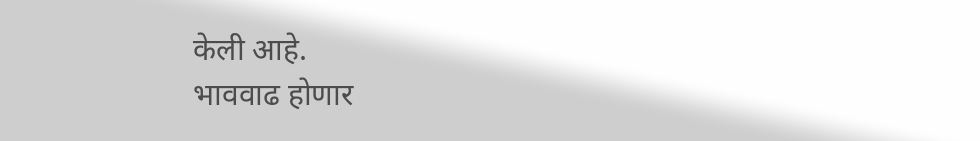केली आहे.
भाववाढ होणार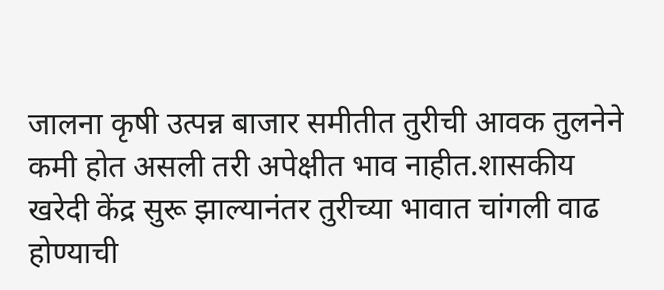जालना कृषी उत्पन्न बाजार समीतीत तुरीची आवक तुलनेने कमी होत असली तरी अपेक्षीत भाव नाहीत.शासकीय खरेदी केंद्र सुरू झाल्यानंतर तुरीच्या भावात चांगली वाढ होण्याची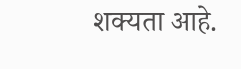शक्यता आहे.